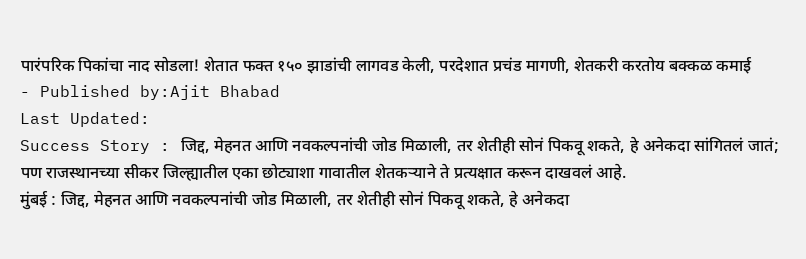पारंपरिक पिकांचा नाद सोडला! शेतात फक्त १५० झाडांची लागवड केली, परदेशात प्रचंड मागणी, शेतकरी करतोय बक्कळ कमाई
- Published by:Ajit Bhabad
Last Updated:
Success Story : जिद्द, मेहनत आणि नवकल्पनांची जोड मिळाली, तर शेतीही सोनं पिकवू शकते, हे अनेकदा सांगितलं जातं; पण राजस्थानच्या सीकर जिल्ह्यातील एका छोट्याशा गावातील शेतकऱ्याने ते प्रत्यक्षात करून दाखवलं आहे.
मुंबई : जिद्द, मेहनत आणि नवकल्पनांची जोड मिळाली, तर शेतीही सोनं पिकवू शकते, हे अनेकदा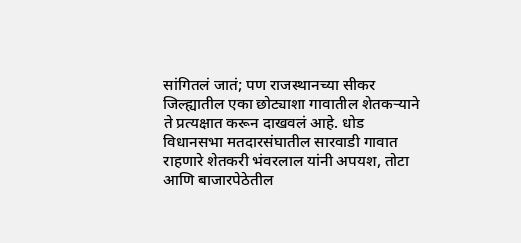सांगितलं जातं; पण राजस्थानच्या सीकर जिल्ह्यातील एका छोट्याशा गावातील शेतकऱ्याने ते प्रत्यक्षात करून दाखवलं आहे. धोड विधानसभा मतदारसंघातील सारवाडी गावात राहणारे शेतकरी भंवरलाल यांनी अपयश, तोटा आणि बाजारपेठेतील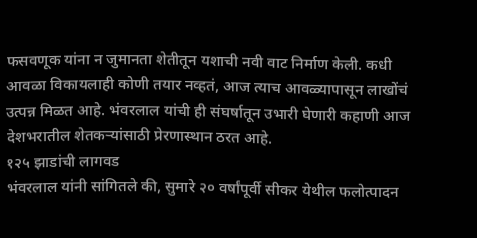फसवणूक यांना न जुमानता शेतीतून यशाची नवी वाट निर्माण केली. कधी आवळा विकायलाही कोणी तयार नव्हतं, आज त्याच आवळ्यापासून लाखोंचं उत्पन्न मिळत आहे. भंवरलाल यांची ही संघर्षातून उभारी घेणारी कहाणी आज देशभरातील शेतकऱ्यांसाठी प्रेरणास्थान ठरत आहे.
१२५ झाडांची लागवड
भंवरलाल यांनी सांगितले की, सुमारे २० वर्षांपूर्वी सीकर येथील फलोत्पादन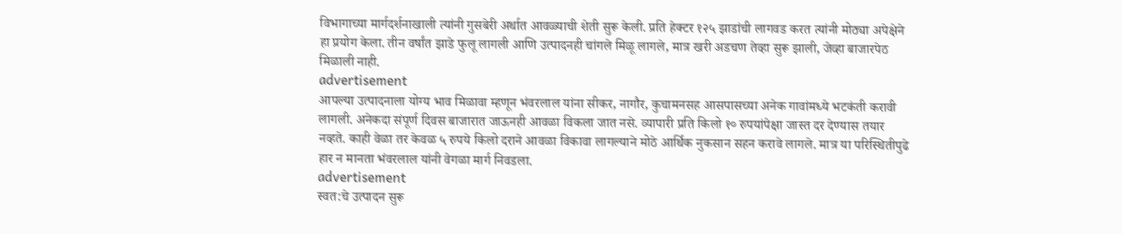विभागाच्या मार्गदर्शनाखाली त्यांनी गुसबेरी अर्थात आवळ्याची शेती सुरू केली. प्रति हेक्टर १२५ झाडांची लागवड करत त्यांनी मोठ्या अपेक्षेने हा प्रयोग केला. तीन वर्षांत झाडे फुलू लागली आणि उत्पादनही चांगले मिळू लागले, मात्र खरी अडचण तेव्हा सुरू झाली, जेव्हा बाजारपेठ मिळाली नाही.
advertisement
आपल्या उत्पादनाला योग्य भाव मिळावा म्हणून भंवरलाल यांना सीकर, नागौर, कुचामनसह आसपासच्या अनेक गावांमध्ये भटकंती करावी लागली. अनेकदा संपूर्ण दिवस बाजारात जाऊनही आवळा विकला जात नसे. व्यापारी प्रति किलो १० रुपयांपेक्षा जास्त दर देण्यास तयार नव्हते. काही वेळा तर केवळ ५ रुपये किलो दराने आवळा विकावा लागल्याने मोठे आर्थिक नुकसान सहन करावे लागले. मात्र या परिस्थितीपुढे हार न मानता भंवरलाल यांनी वेगळा मार्ग निवडला.
advertisement
स्वत:चे उत्पादन सुरू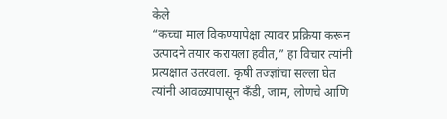केले
“कच्चा माल विकण्यापेक्षा त्यावर प्रक्रिया करून उत्पादने तयार करायला हवीत,” हा विचार त्यांनी प्रत्यक्षात उतरवला. कृषी तज्ज्ञांचा सल्ला घेत त्यांनी आवळ्यापासून कँडी, जाम, लोणचे आणि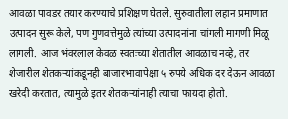आवळा पावडर तयार करण्याचे प्रशिक्षण घेतले. सुरुवातीला लहान प्रमाणात उत्पादन सुरू केले, पण गुणवत्तेमुळे त्यांच्या उत्पादनांना चांगली मागणी मिळू लागली. आज भंवरलाल केवळ स्वतःच्या शेतातील आवळाच नव्हे, तर शेजारील शेतकऱ्यांकडूनही बाजारभावापेक्षा ५ रुपये अधिक दर देऊन आवळा खरेदी करतात, त्यामुळे इतर शेतकऱ्यांनाही त्याचा फायदा होतो.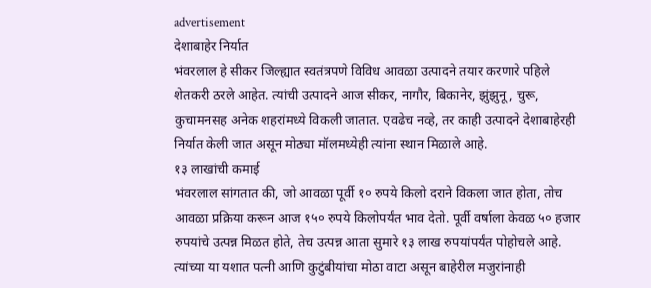advertisement
देशाबाहेर निर्यात
भंवरलाल हे सीकर जिल्ह्यात स्वतंत्रपणे विविध आवळा उत्पादने तयार करणारे पहिले शेतकरी ठरले आहेत. त्यांची उत्पादने आज सीकर, नागौर, बिकानेर, झुंझुनू, चुरू, कुचामनसह अनेक शहरांमध्ये विकली जातात. एवढेच नव्हे, तर काही उत्पादने देशाबाहेरही निर्यात केली जात असून मोठ्या मॉलमध्येही त्यांना स्थान मिळाले आहे.
१३ लाखांची कमाई
भंवरलाल सांगतात की, जो आवळा पूर्वी १० रुपये किलो दराने विकला जात होता, तोच आवळा प्रक्रिया करून आज १५० रुपये किलोपर्यंत भाव देतो. पूर्वी वर्षाला केवळ ५० हजार रुपयांचे उत्पन्न मिळत होते, तेच उत्पन्न आता सुमारे १३ लाख रुपयांपर्यंत पोहोचले आहे. त्यांच्या या यशात पत्नी आणि कुटुंबीयांचा मोठा वाटा असून बाहेरील मजुरांनाही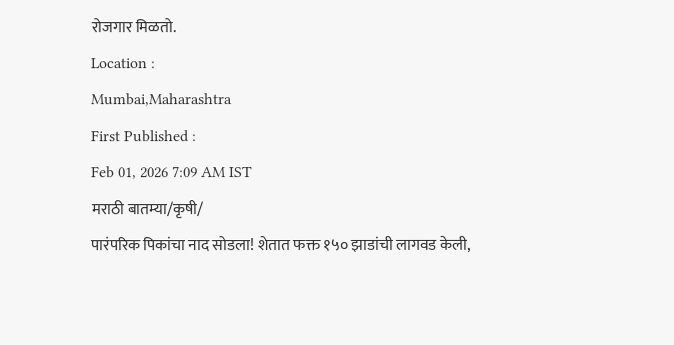रोजगार मिळतो.
Location :
Mumbai,Maharashtra
First Published :
Feb 01, 2026 7:09 AM IST
मराठी बातम्या/कृषी/
पारंपरिक पिकांचा नाद सोडला! शेतात फक्त १५० झाडांची लागवड केली,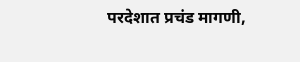परदेशात प्रचंड मागणी,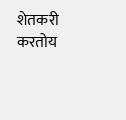शेतकरी करतोय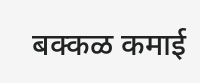बक्कळ कमाई